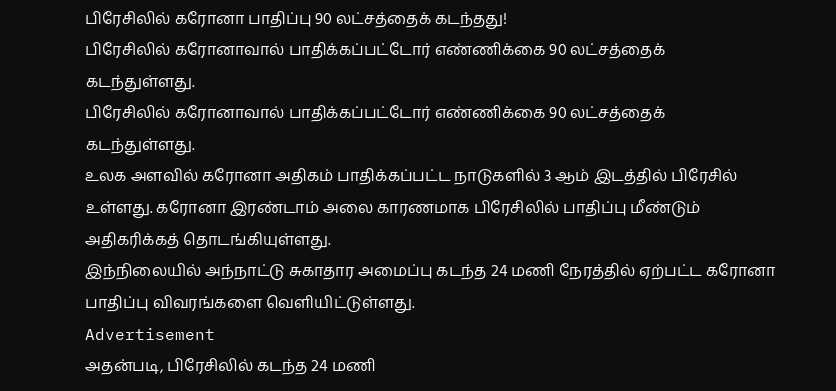பிரேசிலில் கரோனா பாதிப்பு 90 லட்சத்தைக் கடந்தது!
பிரேசிலில் கரோனாவால் பாதிக்கப்பட்டோர் எண்ணிக்கை 90 லட்சத்தைக் கடந்துள்ளது.
பிரேசிலில் கரோனாவால் பாதிக்கப்பட்டோர் எண்ணிக்கை 90 லட்சத்தைக் கடந்துள்ளது.
உலக அளவில் கரோனா அதிகம் பாதிக்கப்பட்ட நாடுகளில் 3 ஆம் இடத்தில் பிரேசில் உள்ளது. கரோனா இரண்டாம் அலை காரணமாக பிரேசிலில் பாதிப்பு மீண்டும் அதிகரிக்கத் தொடங்கியுள்ளது.
இந்நிலையில் அந்நாட்டு சுகாதார அமைப்பு கடந்த 24 மணி நேரத்தில் ஏற்பட்ட கரோனா பாதிப்பு விவரங்களை வெளியிட்டுள்ளது.
Advertisement
அதன்படி, பிரேசிலில் கடந்த 24 மணி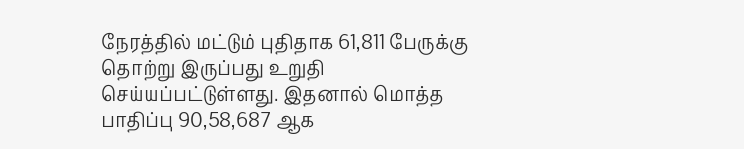நேரத்தில் மட்டும் புதிதாக 61,811 பேருக்கு தொற்று இருப்பது உறுதி செய்யப்பட்டுள்ளது. இதனால் மொத்த பாதிப்பு 90,58,687 ஆக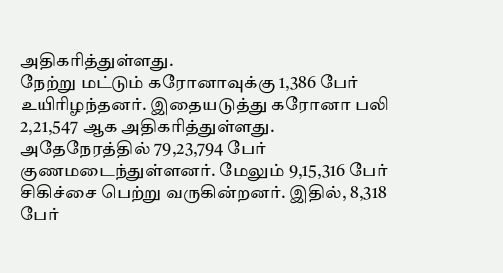அதிகரித்துள்ளது.
நேற்று மட்டும் கரோனாவுக்கு 1,386 பேர் உயிரிழந்தனர். இதையடுத்து கரோனா பலி 2,21,547 ஆக அதிகரித்துள்ளது.
அதேநேரத்தில் 79,23,794 பேர் குணமடைந்துள்ளனர். மேலும் 9,15,316 பேர் சிகிச்சை பெற்று வருகின்றனர். இதில், 8,318 பேர்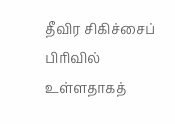தீவிர சிகிச்சைப் பிரிவில் உள்ளதாகத்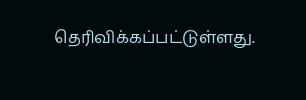தெரிவிக்கப்பட்டுள்ளது.